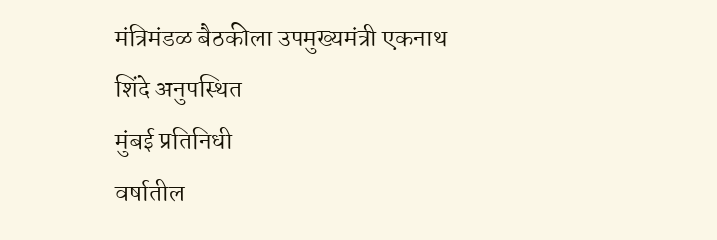मंत्रिमंडळ बैठकीला उपमुख्यमंत्री एकनाथ शिंदे अनुपस्थित
मुंबई प्रतिनिधी
वर्षातील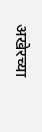अखेरच्या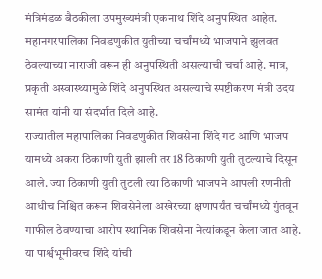मंत्रिमंडळ बैठकीला उपमुख्यमंत्री एकनाथ शिंदे अनुपस्थित आहेत. महानगरपालिका निवडणुकीत युतीच्या चर्चांमध्ये भाजपाने झुलवत ठेवल्याच्या नाराजी वरून ही अनुपस्थिती असल्याची चर्चा आहे. मात्र, प्रकृती अस्वास्थ्यामुळे शिंदे अनुपस्थित असल्याचे स्पष्टीकरण मंत्री उदय सामंत यांनी या संदर्भात दिले आहे.
राज्यातील महापालिका निवडणुकीत शिवसेना शिंदे गट आणि भाजप यामध्ये अकरा ठिकाणी युती झाली तर 18 ठिकाणी युती तुटल्याचे दिसून आले. ज्या ठिकाणी युती तुटली त्या ठिकाणी भाजपने आपली रणनीती आधीच निश्चित करून शिवसेनेला अखेरच्या क्षणापर्यंत चर्चांमध्ये गुंतवून गाफील ठेवण्याचा आरोप स्थानिक शिवसेना नेत्यांकडून केला जात आहे. या पार्श्वभूमीवरच शिंदे यांची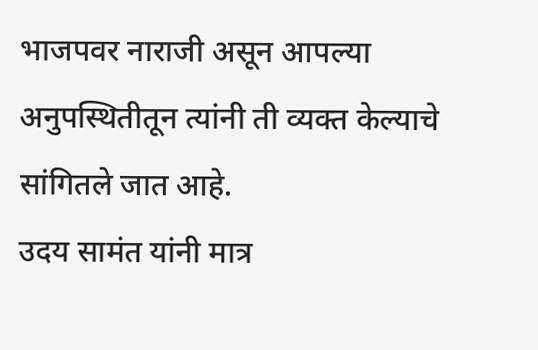भाजपवर नाराजी असून आपल्या अनुपस्थितीतून त्यांनी ती व्यक्त केल्याचे सांगितले जात आहे.
उदय सामंत यांनी मात्र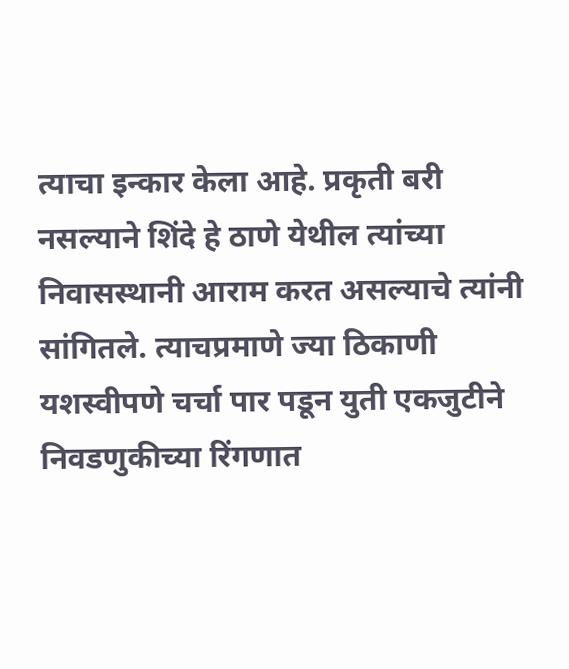त्याचा इन्कार केला आहे. प्रकृती बरी नसल्याने शिंदे हे ठाणे येथील त्यांच्या निवासस्थानी आराम करत असल्याचे त्यांनी सांगितले. त्याचप्रमाणे ज्या ठिकाणी यशस्वीपणे चर्चा पार पडून युती एकजुटीने निवडणुकीच्या रिंगणात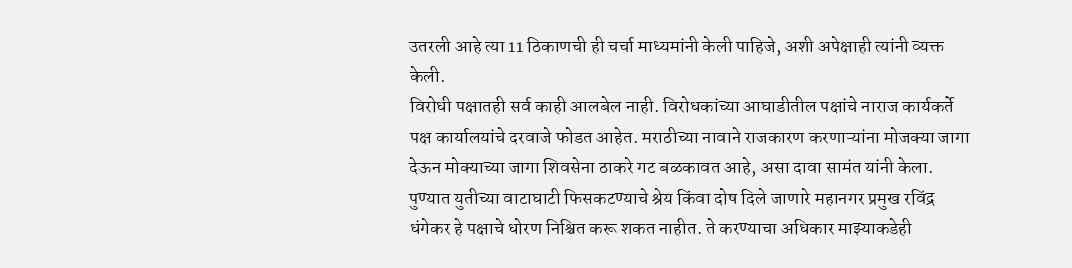उतरली आहे त्या 11 ठिकाणची ही चर्चा माध्यमांनी केली पाहिजे, अशी अपेक्षाही त्यांनी व्यक्त केली.
विरोधी पक्षातही सर्व काही आलबेल नाही. विरोधकांच्या आघाडीतील पक्षांचे नाराज कार्यकर्ते पक्ष कार्यालयांचे दरवाजे फोडत आहेत. मराठीच्या नावाने राजकारण करणाऱ्यांना मोजक्या जागा देऊन मोक्याच्या जागा शिवसेना ठाकरे गट बळकावत आहे, असा दावा सामंत यांनी केला.
पुण्यात युतीच्या वाटाघाटी फिसकटण्याचे श्रेय किंवा दोष दिले जाणारे महानगर प्रमुख रविंद्र धंगेकर हे पक्षाचे धोरण निश्चित करू शकत नाहीत. ते करण्याचा अधिकार माझ्याकडेही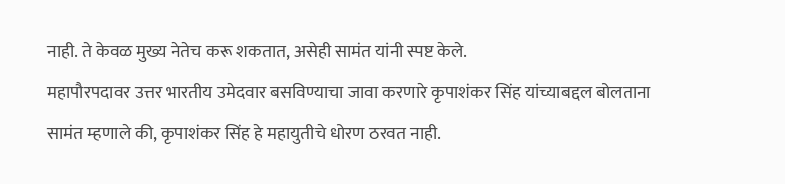नाही. ते केवळ मुख्य नेतेच करू शकतात, असेही सामंत यांनी स्पष्ट केले.
महापौरपदावर उत्तर भारतीय उमेदवार बसविण्याचा जावा करणारे कृपाशंकर सिंह यांच्याबद्दल बोलताना सामंत म्हणाले की, कृपाशंकर सिंह हे महायुतीचे धोरण ठरवत नाही.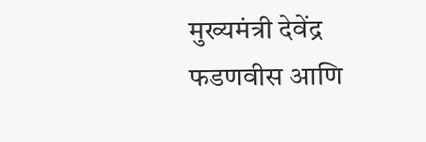मुख्यमंत्री देवेंद्र फडणवीस आणि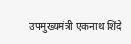उपमुख्यमंत्री एकनाथ शिंदे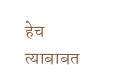हेच त्याबाबत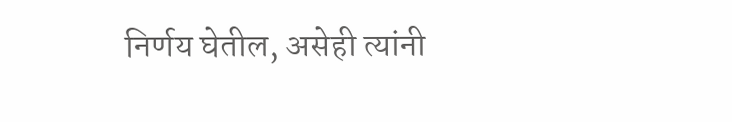निर्णय घेतील, असेही त्यांनी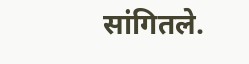सांगितले.